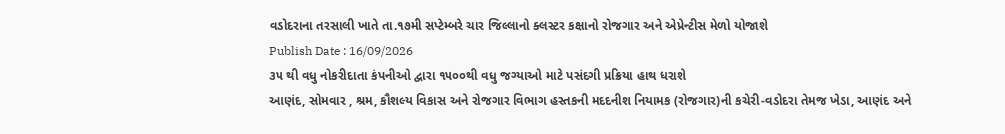વડોદરાના તરસાલી ખાતે તા.૧૭મી સપ્ટેમ્બરે ચાર જિલ્લાનો ક્લસ્ટર કક્ષાનો રોજગાર અને એપ્રેન્ટીસ મેળો યોજાશે
Publish Date : 16/09/2026
૩૫ થી વધુ નોકરીદાતા કંપનીઓ દ્વારા ૧૫૦૦થી વધુ જગ્યાઓ માટે પસંદગી પ્રક્રિયા હાથ ધરાશે
આણંદ, સોમવાર , શ્રમ, કૌશલ્ય વિકાસ અને રોજગાર વિભાગ હસ્તકની મદદનીશ નિયામક (રોજગાર)ની કચેરી-વડોદરા તેમજ ખેડા, આણંદ અને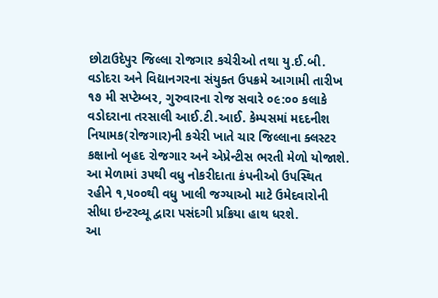છોટાઉદેપુર જિલ્લા રોજગાર કચેરીઓ તથા યુ.ઈ.બી. વડોદરા અને વિદ્યાનગરના સંયુક્ત ઉપક્રમે આગામી તારીખ ૧૭ મી સપ્ટેમ્બર, ગુરુવારના રોજ સવારે ૦૯:૦૦ કલાકે વડોદરાના તરસાલી આઈ.ટી.આઈ. કેમ્પસમાં મદદનીશ નિયામક(રોજગાર)ની કચેરી ખાતે ચાર જિલ્લાના ક્લસ્ટર કક્ષાનો બૃહદ રોજગાર અને એપ્રેન્ટીસ ભરતી મેળો યોજાશે.
આ મેળામાં ૩૫થી વધુ નોકરીદાતા કંપનીઓ ઉપસ્થિત રહીને ૧,૫૦૦થી વધુ ખાલી જગ્યાઓ માટે ઉમેદવારોની સીધા ઇન્ટરવ્યૂ દ્વારા પસંદગી પ્રક્રિયા હાથ ધરશે.
આ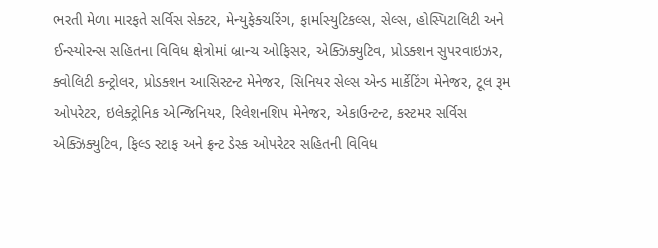ભરતી મેળા મારફતે સર્વિસ સેક્ટર, મેન્યુફેક્ચરિંગ, ફાર્માસ્યુટિકલ્સ, સેલ્સ, હોસ્પિટાલિટી અને ઈન્સ્યોરન્સ સહિતના વિવિધ ક્ષેત્રોમાં બ્રાન્ચ ઓફિસર, એક્ઝિક્યુટિવ, પ્રોડક્શન સુપરવાઇઝર, ક્વોલિટી કન્ટ્રોલર, પ્રોડક્શન આસિસ્ટન્ટ મેનેજર, સિનિયર સેલ્સ એન્ડ માર્કેટિંગ મેનેજર, ટૂલ રૂમ ઓપરેટર, ઇલેક્ટ્રોનિક એન્જિનિયર, રિલેશનશિપ મેનેજર, એકાઉન્ટન્ટ, કસ્ટમર સર્વિસ એક્ઝિક્યુટિવ, ફિલ્ડ સ્ટાફ અને ફ્રન્ટ ડેસ્ક ઓપરેટર સહિતની વિવિધ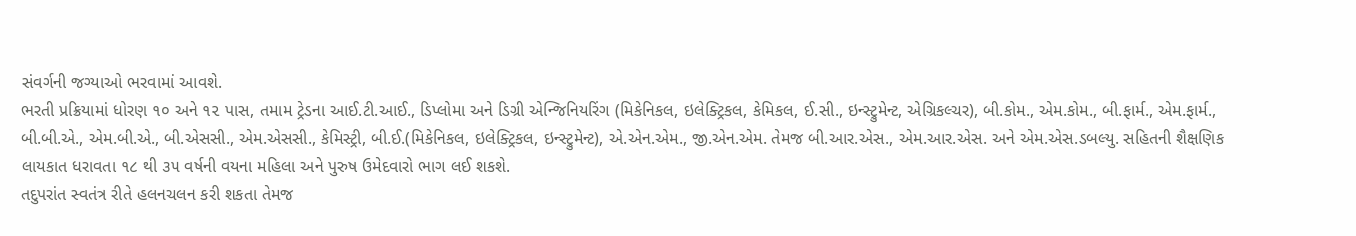સંવર્ગની જગ્યાઓ ભરવામાં આવશે.
ભરતી પ્રક્રિયામાં ધોરણ ૧૦ અને ૧૨ પાસ, તમામ ટ્રેડના આઈ.ટી.આઈ., ડિપ્લોમા અને ડિગ્રી એન્જિનિયરિંગ (મિકેનિકલ, ઇલેક્ટ્રિકલ, કેમિકલ, ઈ.સી., ઇન્સ્ટ્રુમેન્ટ, એગ્રિકલ્ચર), બી.કોમ., એમ.કોમ., બી.ફાર્મ., એમ.ફાર્મ., બી.બી.એ., એમ.બી.એ., બી.એસસી., એમ.એસસી., કેમિસ્ટ્રી, બી.ઈ.(મિકેનિકલ, ઇલેક્ટ્રિકલ, ઇન્સ્ટ્રુમેન્ટ), એ.એન.એમ., જી.એન.એમ. તેમજ બી.આર.એસ., એમ.આર.એસ. અને એમ.એસ.ડબલ્યુ. સહિતની શૈક્ષણિક લાયકાત ધરાવતા ૧૮ થી ૩૫ વર્ષની વયના મહિલા અને પુરુષ ઉમેદવારો ભાગ લઈ શકશે.
તદુપરાંત સ્વતંત્ર રીતે હલનચલન કરી શકતા તેમજ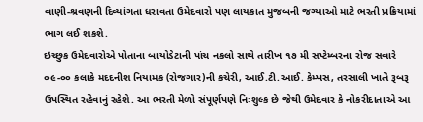વાણી-શ્રવણની દિવ્યાંગતા ધરાવતા ઉમેદવારો પણ લાયકાત મુજબની જગ્યાઓ માટે ભરતી પ્રક્રિયામાં ભાગ લઈ શકશે.
ઇચ્છુક ઉમેદવારોએ પોતાના બાયોડેટાની પાંચ નકલો સાથે તારીખ ૧૭ મી સપ્ટેમ્બરના રોજ સવારે ૦૯-૦૦ કલાકે મદદનીશ નિયામક (રોજગાર)ની કચેરી, આઈ.ટી.આઈ. કેમ્પસ, તરસાલી ખાતે રૂબરૂ ઉપસ્થિત રહેવાનું રહેશે. આ ભરતી મેળો સંપૂર્ણપણે નિઃશુલ્ક છે જેથી ઉમેદવાર કે નોકરીદાતાએ આ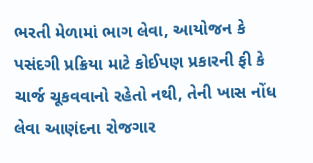ભરતી મેળામાં ભાગ લેવા, આયોજન કે પસંદગી પ્રક્રિયા માટે કોઈપણ પ્રકારની ફી કે ચાર્જ ચૂકવવાનો રહેતો નથી, તેની ખાસ નોંધ લેવા આણંદના રોજગાર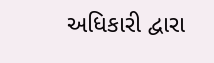અધિકારી દ્વારા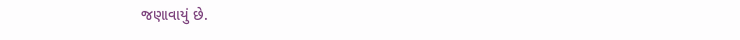જણાવાયું છે.